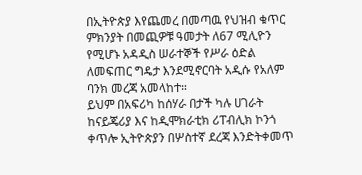በኢትዮጵያ እየጨመረ በመጣዉ የህዝብ ቁጥር ምክንያት በመጪዎቹ ዓመታት ለ67 ሚሊዮን የሚሆኑ አዳዲስ ሠራተኞች የሥራ ዕድል ለመፍጠር ግዴታ እንደሚኖርባት አዲሱ የአለም ባንክ መረጃ አመላከተ።
ይህም በአፍሪካ ከሰሃራ በታች ካሉ ሀገራት ከናይጄሪያ እና ከዲሞክራቲክ ሪፐብሊክ ኮንጎ ቀጥሎ ኢትዮጵያን በሦስተኛ ደረጃ እንድትቀመጥ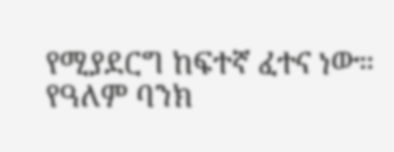የሚያደርግ ከፍተኛ ፈተና ነው።
የዓለም ባንክ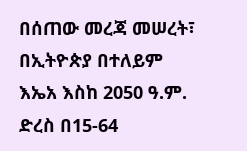በሰጠው መረጃ መሠረት፣ በኢትዮጵያ በተለይም እኤአ እስከ 2050 ዓ.ም. ድረስ በ15-64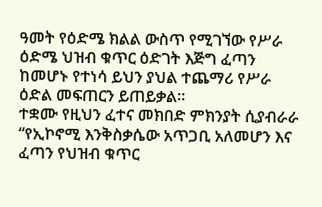ዓመት የዕድሜ ክልል ውስጥ የሚገኘው የሥራ ዕድሜ ህዝብ ቁጥር ዕድገት እጅግ ፈጣን ከመሆኑ የተነሳ ይህን ያህል ተጨማሪ የሥራ ዕድል መፍጠርን ይጠይቃል።
ተቋሙ የዚህን ፈተና መክበድ ምክንያት ሲያብራራ “የኢኮኖሚ እንቅስቃሴው አጥጋቢ አለመሆን እና ፈጣን የህዝብ ቁጥር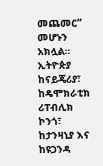መጨመር” መሆኑን አክሏል።
ኢትዮጵያ ከናይጄሪያ፣ ከዴሞክራቲክ ሪፐብሊክ ኮንጎ፣ ከታንዛኒያ እና ከዩጋንዳ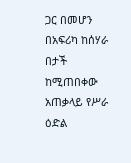ጋር በመሆን በአፍሪካ ከሰሃራ በታች ከሚጠበቀው አጠቃላይ የሥራ ዕድል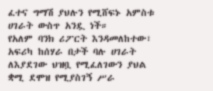ፈተና ግማሽ ያህሉን የሚሸፍኑ አምስቱ ሀገራት ውስጥ አንዷ ነች።
የአለም ባንክ ሪፖርት እንዳመለከተው፣ አፍሪካ ከሰሃራ በታች ባሉ ሀገራት ለእያደገው ህዝቧ የሚፈለገውን ያህል ቋሚ ደሞዝ የሚያስገኝ ሥራ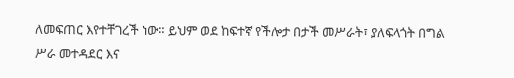ለመፍጠር እየተቸገረች ነው። ይህም ወደ ከፍተኛ የችሎታ በታች መሥራት፣ ያለፍላጎት በግል ሥራ መተዳደር እና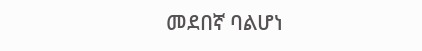መደበኛ ባልሆነ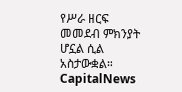የሥራ ዘርፍ መመደብ ምክንያት ሆኗል ሲል አስታውቋል።
CapitalNews